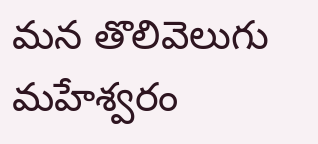మన తొలివెలుగు మహేశ్వరం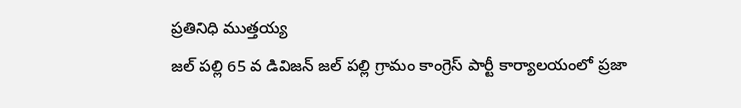ప్రతినిధి ముత్తయ్య
జల్ పల్లి 65 వ డివిజన్ జల్ పల్లి గ్రామం కాంగ్రెస్ పార్టీ కార్యాలయంలో ప్రజా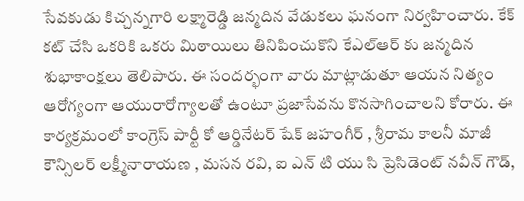సేవకుడు కిచ్చన్నగారి లక్ష్మారెడ్డి జన్మదిన వేడుకలు ఘనంగా నిర్వహించారు. కేక్ కట్ చేసి ఒకరికి ఒకరు మిఠాయిలు తినిపించుకొని కేఎల్ఆర్ కు జన్మదిన శుభాకాంక్షలు తెలిపారు. ఈ సందర్భంగా వారు మాట్లాడుతూ ఆయన నిత్యం ఆరోగ్యంగా ఆయురారోగ్యాలతో ఉంటూ ప్రజాసేవను కొనసాగించాలని కోరారు. ఈ కార్యక్రమంలో కాంగ్రెస్ పార్టీ కో ఆర్డినేటర్ షేక్ జహంగీర్ , శ్రీరామ కాలనీ మాజీ కౌన్సిలర్ లక్ష్మీనారాయణ , మసన రవి, ఐ ఎన్ టి యు సి ప్రెసిడెంట్ నవీన్ గౌడ్,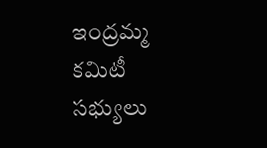ఇంద్రమ్మ కమిటీ సభ్యులు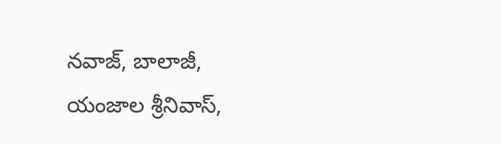నవాజ్, బాలాజీ, యంజాల శ్రీనివాస్,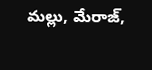మల్లు, మేరాజ్,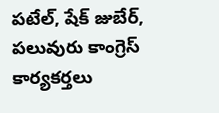పటేల్, షేక్ జుబేర్, పలువురు కాంగ్రెస్ కార్యకర్తలు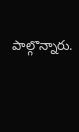పాల్గొన్నారు.